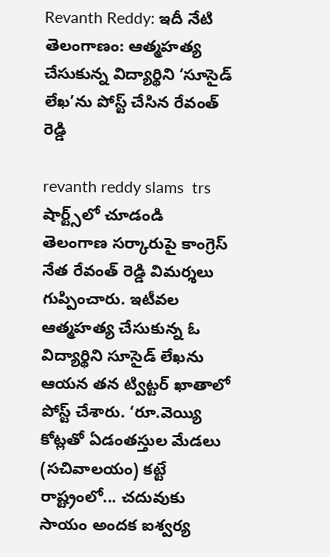Revanth Reddy: ఇదీ నేటి తెలంగాణం: ఆత్మహత్య చేసుకున్న విద్యార్థిని ‘సూసైడ్ లేఖ’ను పోస్ట్ చేసిన రేవంత్ రెడ్డి

revanth reddy slams  trs
షార్ట్స్‌లో చూడండి
తెలంగాణ సర్కారుపై కాంగ్రెస్ నేత రేవంత్ రెడ్డి విమర్శలు గుప్పించారు. ఇటీవల ఆత్మహత్య చేసుకున్న ఓ విద్యార్థిని సూసైడ్ లేఖను ఆయన తన ట్విట్టర్ ఖాతాలో పోస్ట్ చేశారు. ‘రూ.వెయ్యి కోట్లతో ఏడంతస్తుల మేడలు (సచివాలయం) కట్టే రాష్ట్రంలో... చదువుకు సాయం అందక ఐశ్వర్య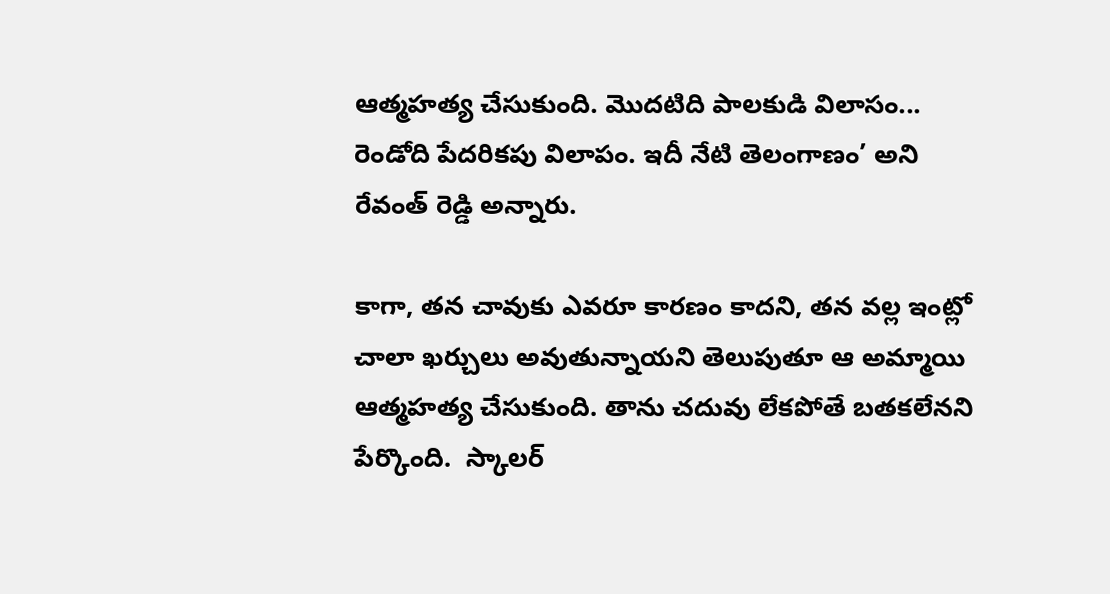ఆత్మహత్య చేసుకుంది. మొదటిది పాలకుడి విలాసం... రెండోది పేదరికపు విలాపం. ఇదీ నేటి తెలంగాణం’ అని రేవంత్ రెడ్డి అన్నారు.

కాగా, తన చావుకు ఎవరూ కారణం కాదని, తన వల్ల ఇంట్లో చాలా ఖర్చులు అవుతున్నాయని తెలుపుతూ ఆ అమ్మాయి ఆత్మహత్య చేసుకుంది. తాను చదువు లేకపోతే బతకలేనని పేర్కొంది.  స్కాలర్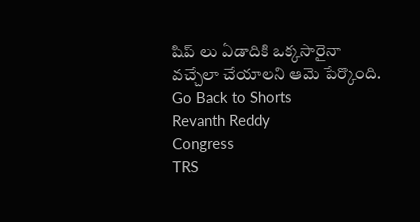షిప్ లు ఏడాదికి ఒక్కసారైనా వచ్చేలా చేయాలని ఆమె పేర్కొంది.
Go Back to Shorts
Revanth Reddy
Congress
TRS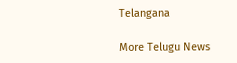Telangana

More Telugu News